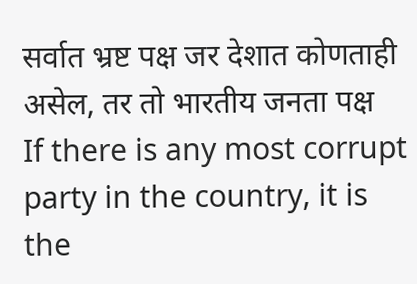सर्वात भ्रष्ट पक्ष जर देशात कोणताही असेल, तर तो भारतीय जनता पक्ष
If there is any most corrupt party in the country, it is the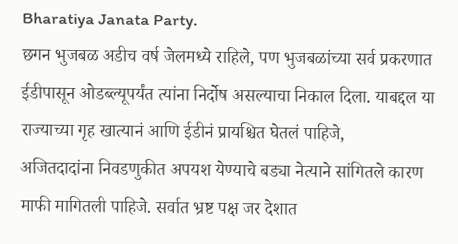Bharatiya Janata Party.
छगन भुजबळ अडीच वर्ष जेलमध्ये राहिले, पण भुजबळांच्या सर्व प्रकरणात ईडीपासून ओडब्ल्यूपर्यंत त्यांना निर्दोष असल्याचा निकाल दिला. याबद्दल या राज्याच्या गृह खात्यानं आणि ईडीनं प्रायश्चित घेतलं पाहिजे,
अजितदादांना निवडणुकीत अपयश येण्याचे बड्या नेत्याने सांगितले कारण
माफी मागितली पाहिजे. सर्वात भ्रष्ट पक्ष जर देशात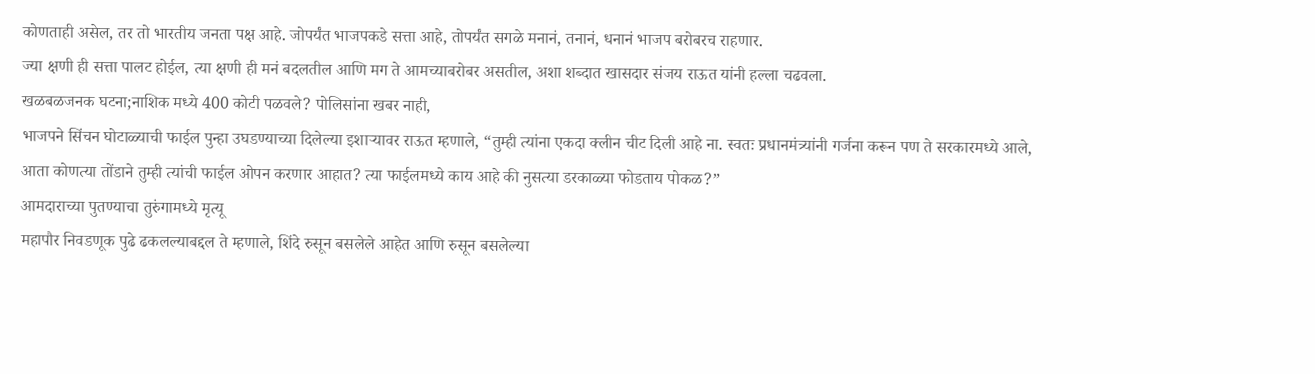कोणताही असेल, तर तो भारतीय जनता पक्ष आहे. जोपर्यंत भाजपकडे सत्ता आहे, तोपर्यंत सगळे मनानं, तनानं, धनानं भाजप बरोबरच राहणार.
ज्या क्षणी ही सत्ता पालट होईल, त्या क्षणी ही मनं बदलतील आणि मग ते आमच्याबरोबर असतील, अशा शब्दात खासदार संजय राऊत यांनी हल्ला चढवला.
खळबळजनक घटना;नाशिक मध्ये 400 कोटी पळवले? पोलिसांना खबर नाही,
भाजपने सिंचन घोटाळ्याची फाईल पुन्हा उघडण्याच्या दिलेल्या इशाऱ्यावर राऊत म्हणाले, “तुम्ही त्यांना एकदा क्लीन चीट दिली आहे ना. स्वतः प्रधानमंत्र्यांनी गर्जना करून पण ते सरकारमध्ये आले,
आता कोणत्या तोंडाने तुम्ही त्यांची फाईल ओपन करणार आहात? त्या फाईलमध्ये काय आहे की नुसत्या डरकाळ्या फोडताय पोकळ?”
आमदाराच्या पुतण्याचा तुरुंगामध्ये मृत्यू
महापौर निवडणूक पुढे ढकलल्याबद्दल ते म्हणाले, शिंदे रुसून बसलेले आहेत आणि रुसून बसलेल्या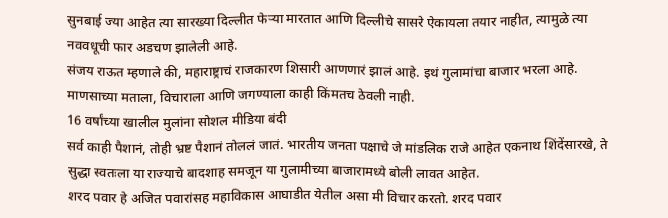सुनबाई ज्या आहेत त्या सारख्या दिल्लीत फेऱ्या मारतात आणि दिल्लीचे सासरे ऐकायला तयार नाहीत, त्यामुळे त्या नववधूची फार अडचण झालेली आहे.
संजय राऊत म्हणाले की, महाराष्ट्राचं राजकारण शिसारी आणणारं झालं आहे. इथं गुलामांचा बाजार भरला आहे. माणसाच्या मताला, विचाराला आणि जगण्याला काही किंमतच ठेवली नाही.
16 वर्षांच्या खालील मुलांना सोशल मीडिया बंदी
सर्व काही पैशानं, तोही भ्रष्ट पैशानं तोललं जातं. भारतीय जनता पक्षाचे जे मांडलिक राजे आहेत एकनाथ शिंदेंसारखे, ते सुद्धा स्वतःला या राज्याचे बादशाह समजून या गुलामीच्या बाजारामध्ये बोली लावत आहेत.
शरद पवार हे अजित पवारांसह महाविकास आघाडीत येतील असा मी विचार करतो. शरद पवार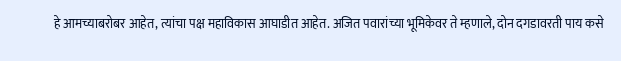हे आमच्याबरोबर आहेत, त्यांचा पक्ष महाविकास आघाडीत आहेत. अजित पवारांच्या भूमिकेवर ते म्हणाले, दोन दगडावरती पाय कसे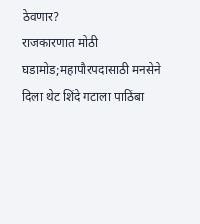ठेवणार?
राजकारणात मोठी घडामोड;महापौरपदासाठी मनसेने दिला थेट शिंदे गटाला पाठिंबा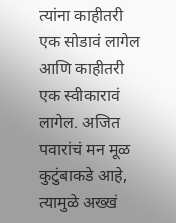त्यांना काहीतरी एक सोडावं लागेल आणि काहीतरी एक स्वीकारावं लागेल. अजित पवारांचं मन मूळ कुटुंबाकडे आहे, त्यामुळे अख्खं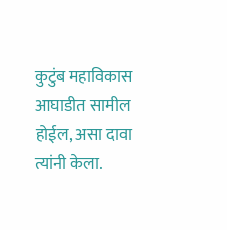कुटुंब महाविकास आघाडीत सामील होईल, असा दावा त्यांनी केला.